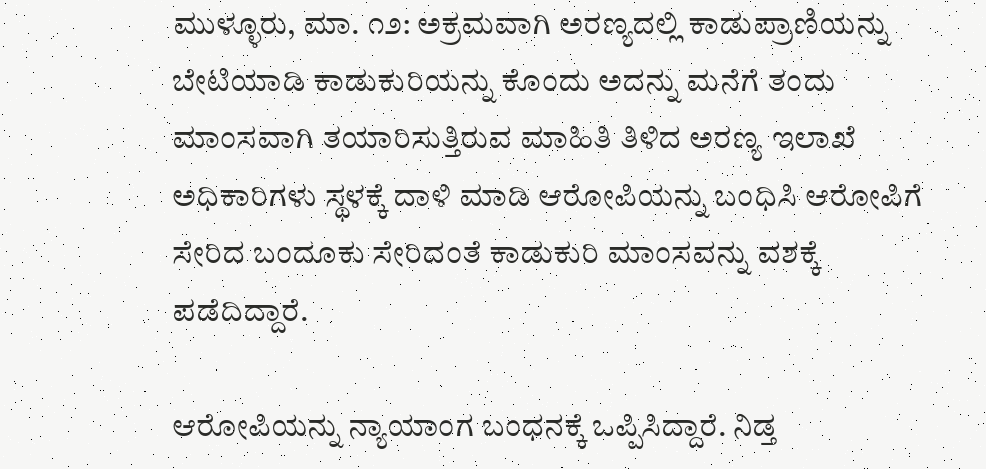ಮುಳ್ಳೂರು, ಮಾ. ೧೨: ಅಕ್ರಮವಾಗಿ ಅರಣ್ಯದಲ್ಲಿ ಕಾಡುಪ್ರಾಣಿಯನ್ನು ಬೇಟಿಯಾಡಿ ಕಾಡುಕುರಿಯನ್ನು ಕೊಂದು ಅದನ್ನು ಮನೆಗೆ ತಂದು ಮಾಂಸವಾಗಿ ತಯಾರಿಸುತ್ತಿರುವ ಮಾಹಿತಿ ತಿಳಿದ ಅರಣ್ಯ ಇಲಾಖೆ ಅಧಿಕಾರಿಗಳು ಸ್ಥಳಕ್ಕೆ ದಾಳಿ ಮಾಡಿ ಆರೋಪಿಯನ್ನು ಬಂಧಿಸಿ ಆರೋಪಿಗೆ ಸೇರಿದ ಬಂದೂಕು ಸೇರಿದಂತೆ ಕಾಡುಕುರಿ ಮಾಂಸವನ್ನು ವಶಕ್ಕೆ ಪಡೆದಿದ್ದಾರೆ.

ಆರೋಪಿಯನ್ನು ನ್ಯಾಯಾಂಗ ಬಂಧನಕ್ಕೆ ಒಪ್ಪಿಸಿದ್ದಾರೆ. ನಿಡ್ತ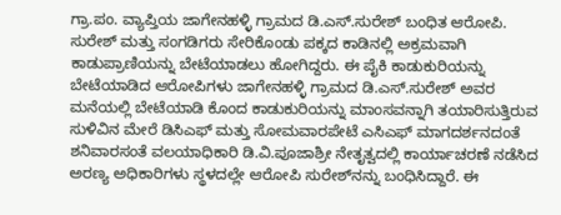ಗ್ರಾ.ಪಂ. ವ್ಯಾಪ್ತಿಯ ಜಾಗೇನಹಳ್ಳಿ ಗ್ರಾಮದ ಡಿ.ಎಸ್.ಸುರೇಶ್ ಬಂಧಿತ ಆರೋಪಿ. ಸುರೇಶ್ ಮತ್ತು ಸಂಗಡಿಗರು ಸೇರಿಕೊಂಡು ಪಕ್ಕದ ಕಾಡಿನಲ್ಲಿ ಅಕ್ರಮವಾಗಿ ಕಾಡುಪ್ರಾಣಿಯನ್ನು ಬೇಟೆಯಾಡಲು ಹೋಗಿದ್ದರು. ಈ ಪೈಕಿ ಕಾಡುಕುರಿಯನ್ನು ಬೇಟೆಯಾಡಿದ ಆರೋಪಿಗಳು ಜಾಗೇನಹಳ್ಳಿ ಗ್ರಾಮದ ಡಿ.ಎಸ್.ಸುರೇಶ್ ಅವರ ಮನೆಯಲ್ಲಿ ಬೇಟೆಯಾಡಿ ಕೊಂದ ಕಾಡುಕುರಿಯನ್ನು ಮಾಂಸವನ್ನಾಗಿ ತಯಾರಿಸುತ್ತಿರುವ ಸುಳಿವಿನ ಮೇರೆ ಡಿಸಿಎಫ್ ಮತ್ತು ಸೋಮವಾರಪೇಟೆ ಎಸಿಎಫ್ ಮಾಗದರ್ಶನದಂತೆ ಶನಿವಾರಸಂತೆ ವಲಯಾಧಿಕಾರಿ ಡಿ.ವಿ.ಪೂಜಾಶ್ರೀ ನೇತೃತ್ವದಲ್ಲಿ ಕಾರ್ಯಾಚರಣೆ ನಡೆಸಿದ ಅರಣ್ಯ ಅಧಿಕಾರಿಗಳು ಸ್ಥಳದಲ್ಲೇ ಆರೋಪಿ ಸುರೇಶ್‌ನನ್ನು ಬಂಧಿಸಿದ್ದಾರೆ. ಈ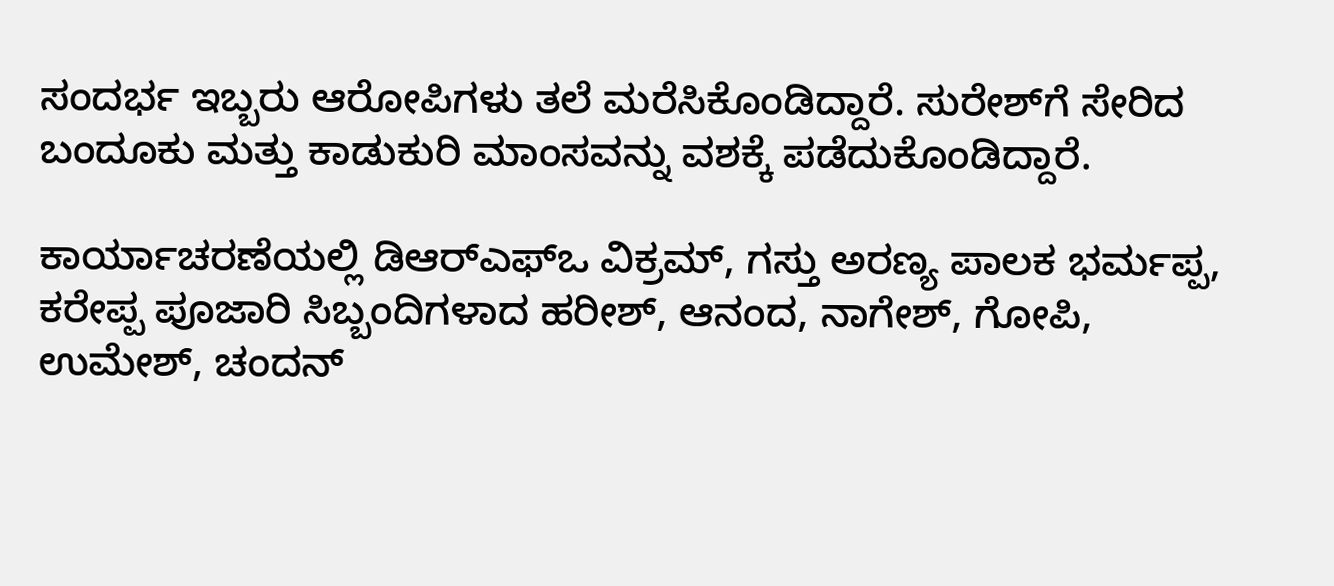ಸಂದರ್ಭ ಇಬ್ಬರು ಆರೋಪಿಗಳು ತಲೆ ಮರೆಸಿಕೊಂಡಿದ್ದಾರೆ. ಸುರೇಶ್‌ಗೆ ಸೇರಿದ ಬಂದೂಕು ಮತ್ತು ಕಾಡುಕುರಿ ಮಾಂಸವನ್ನು ವಶಕ್ಕೆ ಪಡೆದುಕೊಂಡಿದ್ದಾರೆ.

ಕಾರ್ಯಾಚರಣೆಯಲ್ಲಿ ಡಿಆರ್‌ಎಫ್‌ಒ ವಿಕ್ರಮ್, ಗಸ್ತು ಅರಣ್ಯ ಪಾಲಕ ಭರ್ಮಪ್ಪ, ಕರೇಪ್ಪ ಪೂಜಾರಿ ಸಿಬ್ಬಂದಿಗಳಾದ ಹರೀಶ್, ಆನಂದ, ನಾಗೇಶ್, ಗೋಪಿ, ಉಮೇಶ್, ಚಂದನ್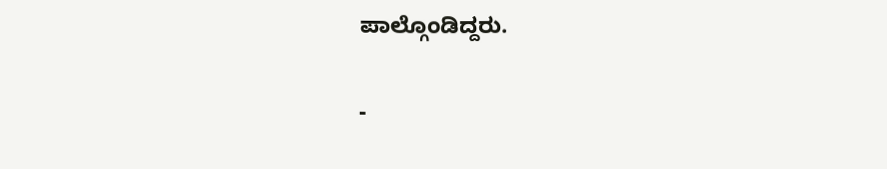ಪಾಲ್ಗೊಂಡಿದ್ದರು.

-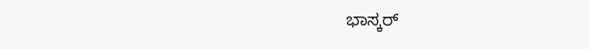ಭಾಸ್ಕರ್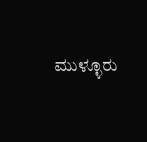ಮುಳ್ಳೂರು